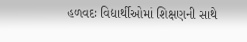હળવદઃ વિદ્યાર્થીઓમાં શિક્ષણની સાથે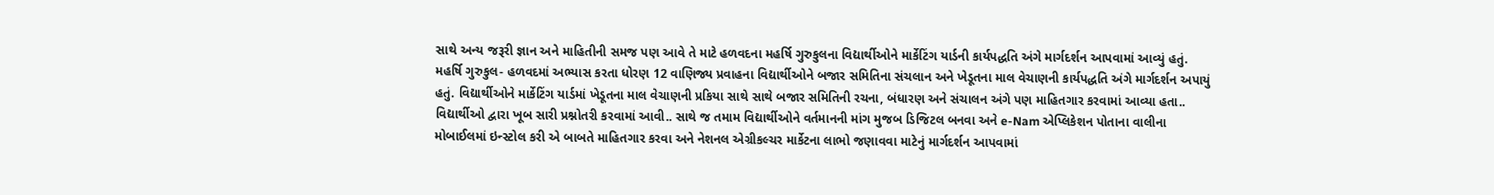સાથે અન્ય જરૂરી જ્ઞાન અને માહિતીની સમજ પણ આવે તે માટે હળવદના મહર્ષિ ગુરુકુલના વિદ્યાર્થીઓને માર્કેટિંગ યાર્ડની કાર્યપદ્ધતિ અંગે માર્ગદર્શન આપવામાં આવ્યું હતું. મહર્ષિ ગુરુકુલ- હળવદમાં અભ્યાસ કરતા ધોરણ 12 વાણિજ્ય પ્રવાહના વિદ્યાર્થીઓને બજાર સમિતિના સંચલાન અને ખેડૂતના માલ વેચાણની કાર્યપદ્ધતિ અંગે માર્ગદર્શન અપાયું હતું. વિદ્યાર્થીઓને માર્કેટિંગ યાર્ડમાં ખેડૂતના માલ વેચાણની પ્રકિયા સાથે સાથે બજાર સમિતિની રચના, બંધારણ અને સંચાલન અંગે પણ માહિતગાર કરવામાં આવ્યા હતા.. વિદ્યાર્થીઓ દ્વારા ખૂબ સારી પ્રશ્નોતરી કરવામાં આવી.. સાથે જ તમામ વિદ્યાર્થીઓને વર્તમાનની માંગ મુજબ ડિજિટલ બનવા અને e-Nam એપ્લિકેશન પોતાના વાલીના મોબાઈલમાં ઇન્સ્ટોલ કરી એ બાબતે માહિતગાર કરવા અને નેશનલ એગ્રીકલ્ચર માર્કેટના લાભો જણાવવા માટેનું માર્ગદર્શન આપવામાં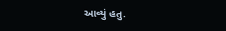આવ્યું હતુ.